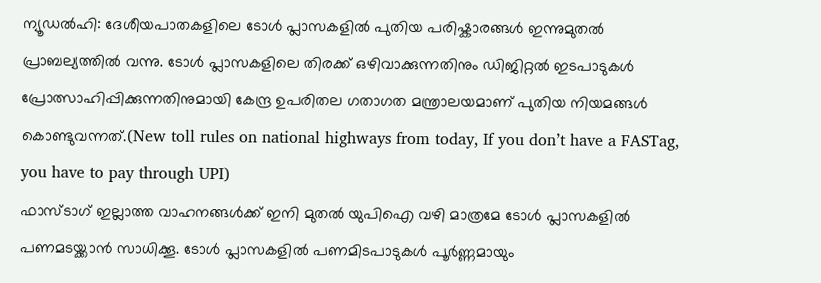ന്യൂഡൽഹി: ദേശീയപാതകളിലെ ടോൾ പ്ലാസകളിൽ പുതിയ പരിഷ്കാരങ്ങൾ ഇന്നുമുതൽ പ്രാബല്യത്തിൽ വന്നു. ടോൾ പ്ലാസകളിലെ തിരക്ക് ഒഴിവാക്കുന്നതിനും ഡിജിറ്റൽ ഇടപാടുകൾ പ്രോത്സാഹിപ്പിക്കുന്നതിനുമായി കേന്ദ്ര ഉപരിതല ഗതാഗത മന്ത്രാലയമാണ് പുതിയ നിയമങ്ങൾ കൊണ്ടുവന്നത്.(New toll rules on national highways from today, If you don’t have a FASTag, you have to pay through UPI)
ഫാസ്ടാഗ് ഇല്ലാത്ത വാഹനങ്ങൾക്ക് ഇനി മുതൽ യുപിഐ വഴി മാത്രമേ ടോൾ പ്ലാസകളിൽ പണമടയ്ക്കാൻ സാധിക്കൂ. ടോൾ പ്ലാസകളിൽ പണമിടപാടുകൾ പൂർണ്ണമായും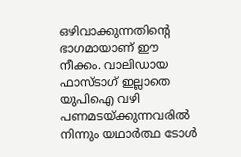ഒഴിവാക്കുന്നതിന്റെ ഭാഗമായാണ് ഈ നീക്കം. വാലിഡായ ഫാസ്ടാഗ് ഇല്ലാതെ യുപിഐ വഴി പണമടയ്ക്കുന്നവരിൽ നിന്നും യഥാർത്ഥ ടോൾ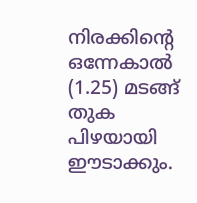നിരക്കിന്റെ ഒന്നേകാൽ (1.25) മടങ്ങ് തുക പിഴയായി ഈടാക്കും.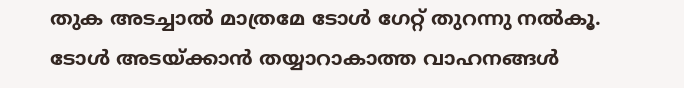തുക അടച്ചാൽ മാത്രമേ ടോൾ ഗേറ്റ് തുറന്നു നൽകൂ.
ടോൾ അടയ്ക്കാൻ തയ്യാറാകാത്ത വാഹനങ്ങൾ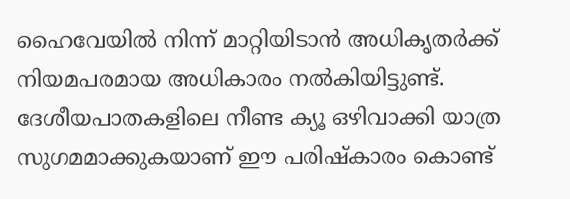ഹൈവേയിൽ നിന്ന് മാറ്റിയിടാൻ അധികൃതർക്ക് നിയമപരമായ അധികാരം നൽകിയിട്ടുണ്ട്. ദേശീയപാതകളിലെ നീണ്ട ക്യൂ ഒഴിവാക്കി യാത്ര സുഗമമാക്കുകയാണ് ഈ പരിഷ്കാരം കൊണ്ട്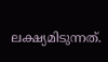ലക്ഷ്യമിടുന്നത്.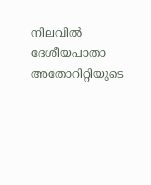നിലവിൽ ദേശീയപാതാ അതോറിറ്റിയുടെ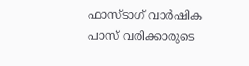ഫാസ്ടാഗ് വാർഷിക പാസ് വരിക്കാരുടെ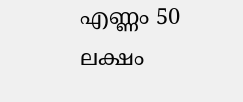എണ്ണം 50 ലക്ഷം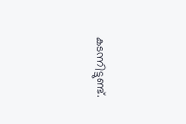കടന്നിട്ടുണ്ട്.